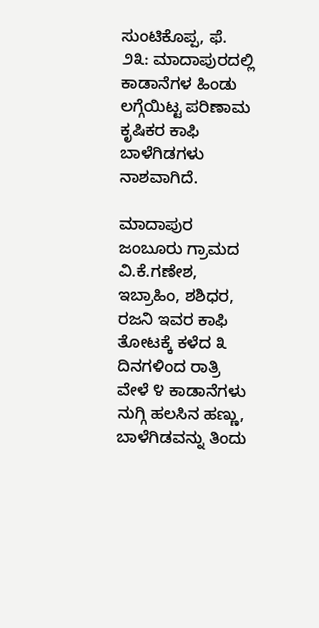ಸುಂಟಿಕೊಪ್ಪ, ಫೆ. ೨೩: ಮಾದಾಪುರದಲ್ಲಿ ಕಾಡಾನೆಗಳ ಹಿಂಡು ಲಗ್ಗೆಯಿಟ್ಟ ಪರಿಣಾಮ ಕೃಷಿಕರ ಕಾಫಿ ಬಾಳೆಗಿಡಗಳು ನಾಶವಾಗಿದೆ.

ಮಾದಾಪುರ ಜಂಬೂರು ಗ್ರಾಮದ ವಿ.ಕೆ.ಗಣೇಶ, ಇಬ್ರಾಹಿಂ, ಶಶಿಧರ, ರಜನಿ ಇವರ ಕಾಫಿ ತೋಟಕ್ಕೆ ಕಳೆದ ೩ ದಿನಗಳಿಂದ ರಾತ್ರಿ ವೇಳೆ ೪ ಕಾಡಾನೆಗಳು ನುಗ್ಗಿ ಹಲಸಿನ ಹಣ್ಣು, ಬಾಳೆಗಿಡವನ್ನು ತಿಂದು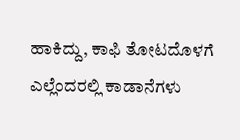ಹಾಕಿದ್ದು, ಕಾಫಿ ತೋಟದೊಳಗೆ ಎಲ್ಲೆಂದರಲ್ಲಿ ಕಾಡಾನೆಗಳು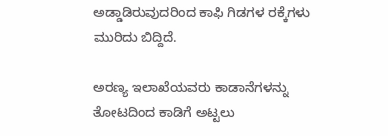ಅಡ್ಡಾಡಿರುವುದರಿಂದ ಕಾಫಿ ಗಿಡಗಳ ರಕ್ಕೆಗಳು ಮುರಿದು ಬಿದ್ದಿದೆ.

ಅರಣ್ಯ ಇಲಾಖೆಯವರು ಕಾಡಾನೆಗಳನ್ನು ತೋಟದಿಂದ ಕಾಡಿಗೆ ಅಟ್ಟಲು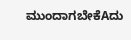ಮುಂದಾಗಬೇಕೆAದು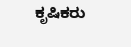ಕೃಷಿಕರು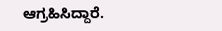ಆಗ್ರಹಿಸಿದ್ದಾರೆ.